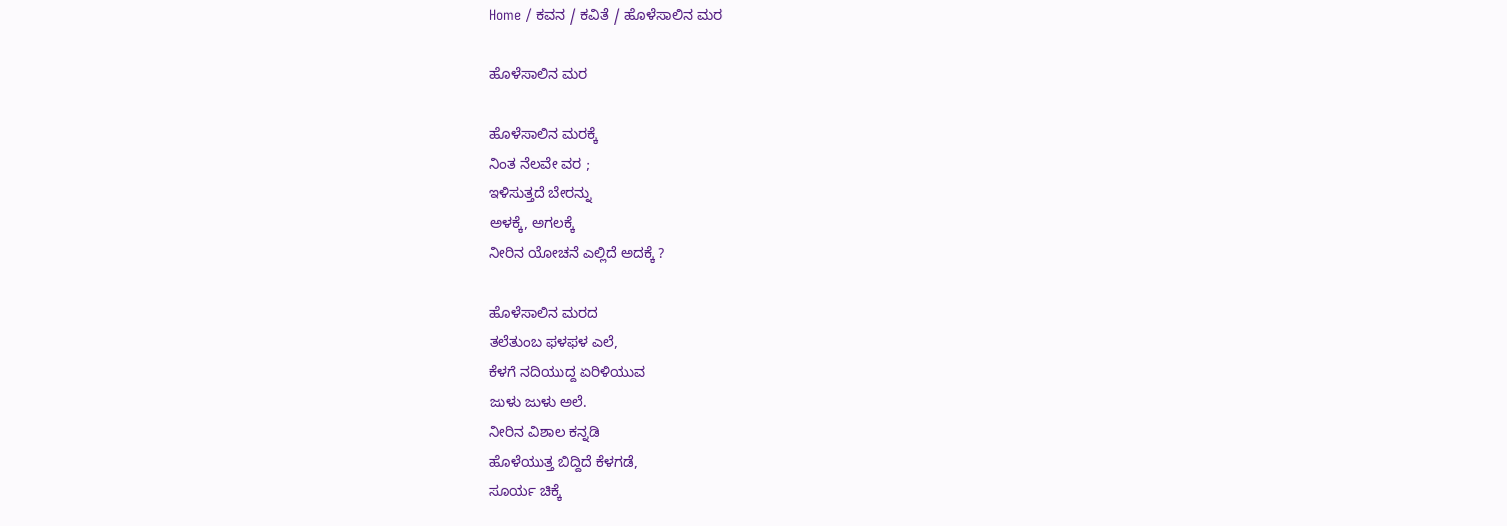Home / ಕವನ / ಕವಿತೆ / ಹೊಳೆಸಾಲಿನ ಮರ

ಹೊಳೆಸಾಲಿನ ಮರ

ಹೊಳೆಸಾಲಿನ ಮರಕ್ಕೆ
ನಿಂತ ನೆಲವೇ ವರ ;
ಇಳಿಸುತ್ತದೆ ಬೇರನ್ನು
ಅಳಕ್ಕೆ, ಅಗಲಕ್ಕೆ
ನೀರಿನ ಯೋಚನೆ ಎಲ್ಲಿದೆ ಅದಕ್ಕೆ ?

ಹೊಳೆಸಾಲಿನ ಮರದ
ತಲೆತುಂಬ ಫಳಫಳ ಎಲೆ,
ಕೆಳಗೆ ನದಿಯುದ್ದ ಏರಿಳಿಯುವ
ಜುಳು ಜುಳು ಅಲೆ.
ನೀರಿನ ವಿಶಾಲ ಕನ್ನಡಿ
ಹೊಳೆಯುತ್ತ ಬಿದ್ದಿದೆ ಕೆಳಗಡೆ,
ಸೂರ್ಯ ಚಿಕ್ಕೆ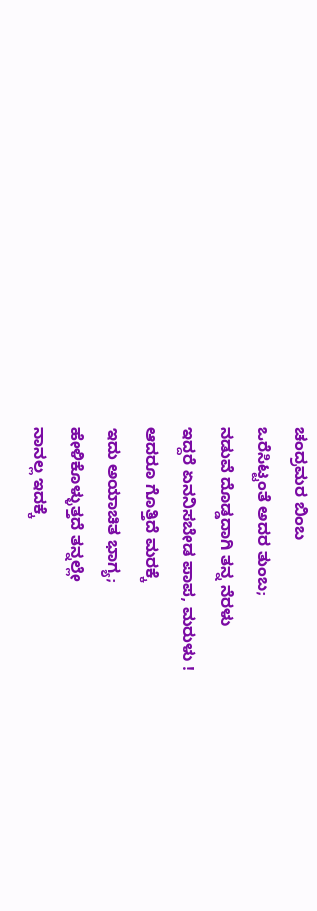ಚಂದ್ರಮರ ಬಿಂಬ
ಒರೆಸಿಟ್ಟಂತೆ ಅದರ ತುಂಬ;
ನಡುವೆ ದೊಡ್ಡದಾಗಿ ತನ್ನ ನೆರಳು
ಇದ್ದರೆ ಏನನಿಸಬೇಡ ಪಾಪ, ಮರುಳು !
ಆದರೂ ಗೊತ್ತಿದೆ ಮರಕ್ಕೆ
ಇದು ಅಯಾಚಿತ ಭಾಗ್ಯ;
ಹೇಳಿಕೊಳ್ಳುತ್ತದೆ ತನ್ನಲ್ಲೇ
ನಾನಲ್ಲ ಇದಕ್ಕೆ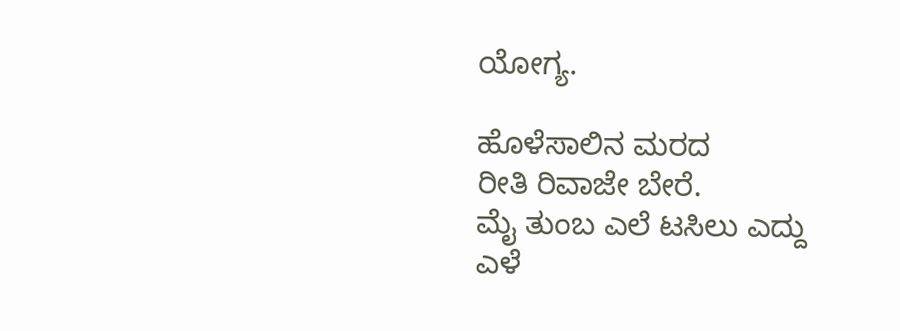ಯೋಗ್ಯ.

ಹೊಳೆಸಾಲಿನ ಮರದ
ರೀತಿ ರಿವಾಜೇ ಬೇರೆ.
ಮೈ ತುಂಬ ಎಲೆ ಟಸಿಲು ಎದ್ದು
ಎಳೆ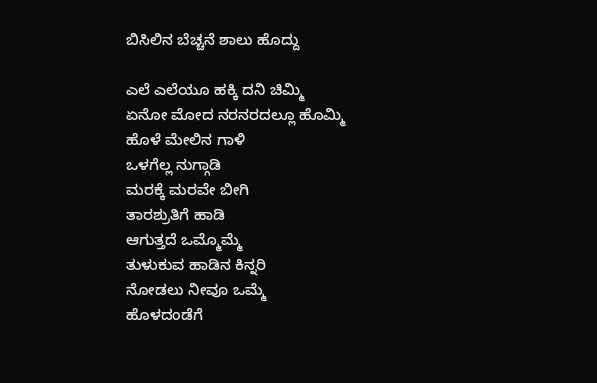ಬಿಸಿಲಿನ ಬೆಚ್ಚನೆ ಶಾಲು ಹೊದ್ದು

ಎಲೆ ಎಲೆಯೂ ಹಕ್ಕಿ ದನಿ ಚಿಮ್ಮಿ
ಏನೋ ಮೋದ ನರನರದಲ್ಲೂ ಹೊಮ್ಮಿ
ಹೊಳೆ ಮೇಲಿನ ಗಾಳಿ
ಒಳಗೆಲ್ಲ ನುಗ್ಗಾಡಿ
ಮರಕ್ಕೆ ಮರವೇ ಬೀಗಿ
ತಾರಶ್ರುತಿಗೆ ಹಾಡಿ
ಆಗುತ್ತದೆ ಒಮ್ಮೊಮ್ಮೆ
ತುಳುಕುವ ಹಾಡಿನ ಕಿನ್ನರಿ
ನೋಡಲು ನೀವೂ ಒಮ್ಮೆ
ಹೊಳದಂಡೆಗೆ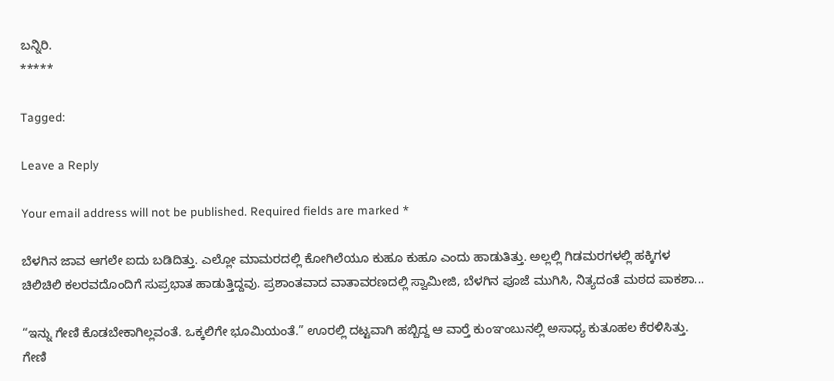ಬನ್ನಿರಿ.
*****

Tagged:

Leave a Reply

Your email address will not be published. Required fields are marked *

ಬೆಳಗಿನ ಜಾವ ಆಗಲೇ ಐದು ಬಡಿದಿತ್ತು. ಎಲ್ಲೋ ಮಾಮರದಲ್ಲಿ ಕೋಗಿಲೆಯೂ ಕುಹೂ ಕುಹೂ ಎಂದು ಹಾಡುತಿತ್ತು. ಅಲ್ಲಲ್ಲಿ ಗಿಡಮರಗಳಲ್ಲಿ ಹಕ್ಕಿಗಳ ಚಿಲಿಚಿಲಿ ಕಲರವದೊಂದಿಗೆ ಸುಪ್ರಭಾತ ಹಾಡುತ್ತಿದ್ದವು. ಪ್ರಶಾಂತವಾದ ವಾತಾವರಣದಲ್ಲಿ ಸ್ವಾಮೀಜಿ, ಬೆಳಗಿನ ಪೂಜೆ ಮುಗಿಸಿ, ನಿತ್ಯದಂತೆ ಮಠದ ಪಾಕಶಾ...

“ಇನ್ನು ಗೇಣಿ ಕೊಡಬೇಕಾಗಿಲ್ಲವಂತೆ. ಒಕ್ಕಲಿಗೇ ಭೂಮಿಯಂತೆ.” ಊರಲ್ಲಿ ದಟ್ಟವಾಗಿ ಹಬ್ಬಿದ್ದ ಆ ವಾರ್‍ತೆ ಕುಂಞಂಬುನಲ್ಲಿ ಅಸಾಧ್ಯ ಕುತೂಹಲ ಕೆರಳಿಸಿತ್ತು. ಗೇಣಿ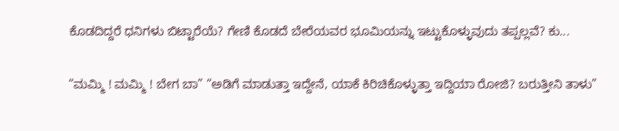ಕೊಡದಿದ್ದರೆ ಧನಿಗಳು ಬಿಟ್ಟಾರೆಯೆ? ಗೇಣಿ ಕೊಡದೆ ಬೇರೆಯವರ ಭೂಮಿಯನ್ನು ಇಟ್ಟುಕೊಳ್ಳುವುದು ತಪ್ಪಲ್ಲವೆ? ಕು...

“ಮಮ್ಮಿ ! ಮಮ್ಮಿ ! ಬೇಗ ಬಾ” “ಅಡಿಗೆ ಮಾಡುತ್ತಾ ಇದ್ದೇನೆ, ಯಾಕೆ ಕಿರಿಚಿಕೊಳ್ಳುತ್ತಾ ಇದ್ದಿಯಾ ರೋಜಿ? ಬರುತ್ತೀನಿ ತಾಳು”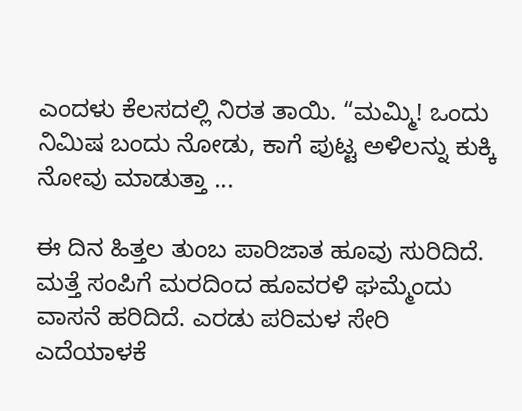ಎಂದಳು ಕೆಲಸದಲ್ಲಿ ನಿರತ ತಾಯಿ. “ಮಮ್ಮಿ! ಒಂದು ನಿಮಿಷ ಬಂದು ನೋಡು, ಕಾಗೆ ಪುಟ್ಟ ಅಳಿಲನ್ನು ಕುಕ್ಕಿ ನೋವು ಮಾಡುತ್ತಾ ...

ಈ ದಿನ ಹಿತ್ತಲ ತುಂಬ ಪಾರಿಜಾತ ಹೂವು ಸುರಿದಿದೆ. ಮತ್ತೆ ಸಂಪಿಗೆ ಮರದಿಂದ ಹೂವರಳಿ ಘಮ್ಮೆಂದು ವಾಸನೆ ಹರಿದಿದೆ. ಎರಡು ಪರಿಮಳ ಸೇರಿ ಎದೆಯಾಳಕೆ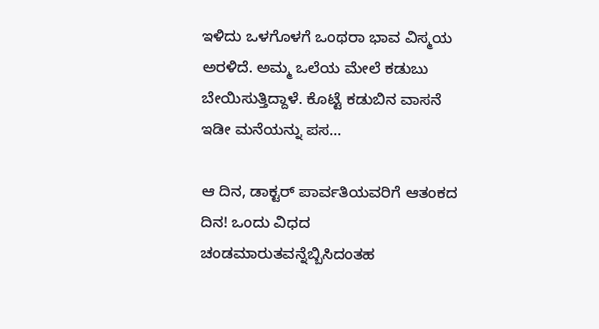ಇಳಿದು ಒಳಗೊಳಗೆ ಒಂಥರಾ ಭಾವ ವಿಸ್ಮಯ ಅರಳಿದೆ. ಅಮ್ಮ ಒಲೆಯ ಮೇಲೆ ಕಡುಬು ಬೇಯಿಸುತ್ತಿದ್ದಾಳೆ. ಕೊಟ್ಟೆ ಕಡುಬಿನ ವಾಸನೆ ಇಡೀ ಮನೆಯನ್ನು ಪಸ...

ಆ ದಿನ, ಡಾಕ್ಟರ್ ಪಾರ್ವತಿಯವರಿಗೆ ಆತಂಕದ ದಿನ! ಒಂದು ವಿಧದ ಚಂಡಮಾರುತವನ್ನೆಬ್ಬಿಸಿದಂತಹ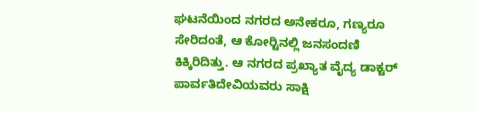ಘಟನೆಯಿಂದ ನಗರದ ಅನೇಕರೂ, ಗಣ್ಯರೂ ಸೇರಿದಂತೆ, ಆ ಕೋರ್‍ಟಿನಲ್ಲಿ ಜನಸಂದಣಿ ಕಿಕ್ಕಿರಿದಿತ್ತು. ಆ ನಗರದ ಪ್ರಖ್ಯಾತ ವೈದ್ಯ ಡಾಕ್ಟರ್ ಪಾರ್ವತಿದೇವಿಯವರು ಸಾಕ್ಷಿ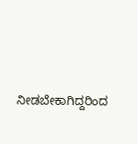ನೀಡಬೇಕಾಗಿದ್ದರಿಂದ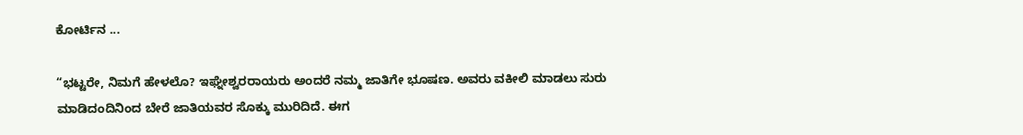ಕೋರ್ಟಿನ ...

“ಭಟ್ಟರೇ, ನಿಮಗೆ ಹೇಳಲೊ? ಇಘ್ನೇಶ್ವರರಾಯರು ಅಂದರೆ ನಮ್ಮ ಜಾತಿಗೇ ಭೂಷಣ. ಅವರು ವಕೀಲಿ ಮಾಡಲು ಸುರು ಮಾಡಿದಂದಿನಿಂದ ಬೇರೆ ಜಾತಿಯವರ ಸೊಕ್ಕು ಮುರಿದಿದೆ. ಈಗ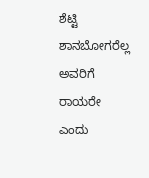ಶೆಟ್ಟಿ ಶಾನಬೋಗರೆಲ್ಲ ಅವರಿಗೆ ರಾಯರೇ ಎಂದು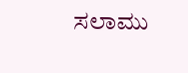ಸಲಾಮು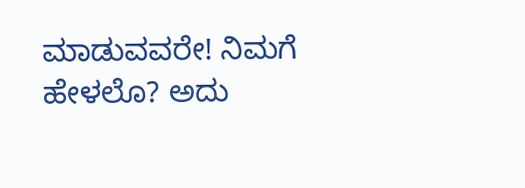ಮಾಡುವವರೇ! ನಿಮಗೆ ಹೇಳಲೊ? ಅದು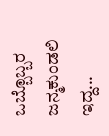ಒಬ್ಬೊಬ್ಬರ ಜನ್ಮಕುಂಡಲಿ ಇದ್ದ...